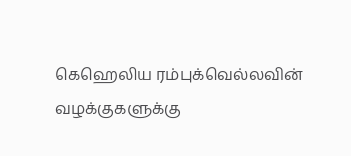கெஹெலிய ரம்புக்வெல்லவின் வழக்குகளுக்கு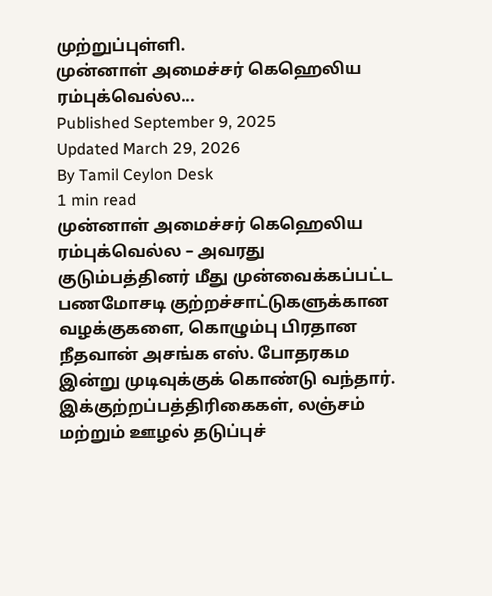முற்றுப்புள்ளி.
முன்னாள் அமைச்சர் கெஹெலிய ரம்புக்வெல்ல...
Published September 9, 2025
Updated March 29, 2026
By Tamil Ceylon Desk
1 min read
முன்னாள் அமைச்சர் கெஹெலிய ரம்புக்வெல்ல – அவரது குடும்பத்தினர் மீது முன்வைக்கப்பட்ட பணமோசடி குற்றச்சாட்டுகளுக்கான வழக்குகளை, கொழும்பு பிரதான நீதவான் அசங்க எஸ். போதரகம இன்று முடிவுக்குக் கொண்டு வந்தார்.
இக்குற்றப்பத்திரிகைகள், லஞ்சம் மற்றும் ஊழல் தடுப்புச்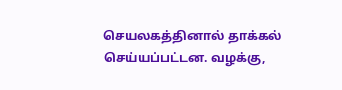செயலகத்தினால் தாக்கல் செய்யப்பட்டன. வழக்கு,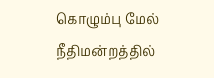கொழும்பு மேல் நீதிமன்றத்தில்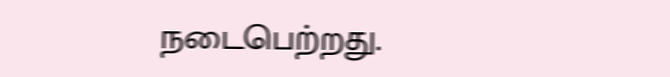நடைபெற்றது.